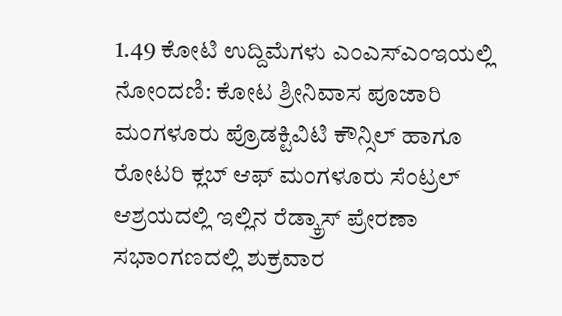1.49 ಕೋಟಿ ಉದ್ದಿಮೆಗಳು ಎಂಎಸ್ಎಂಇಯಲ್ಲಿ ನೋಂದಣಿ: ಕೋಟ ಶ್ರೀನಿವಾಸ ಪೂಜಾರಿ
ಮಂಗಳೂರು ಪ್ರೊಡಕ್ಟಿವಿಟಿ ಕೌನ್ಸಿಲ್ ಹಾಗೂ ರೋಟರಿ ಕ್ಲಬ್ ಆಫ್ ಮಂಗಳೂರು ಸೆಂಟ್ರಲ್ ಆಶ್ರಯದಲ್ಲಿ ಇಲ್ಲಿನ ರೆಡ್ಕ್ರಾಸ್ ಪ್ರೇರಣಾ ಸಭಾಂಗಣದಲ್ಲಿ ಶುಕ್ರವಾರ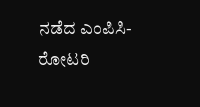ನಡೆದ ಎಂಪಿಸಿ- ರೋಟರಿ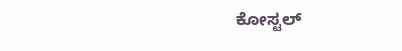ಕೋಸ್ಟಲ್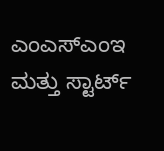ಎಂಎಸ್ಎಂಇ ಮತ್ತು ಸ್ಟಾರ್ಟ್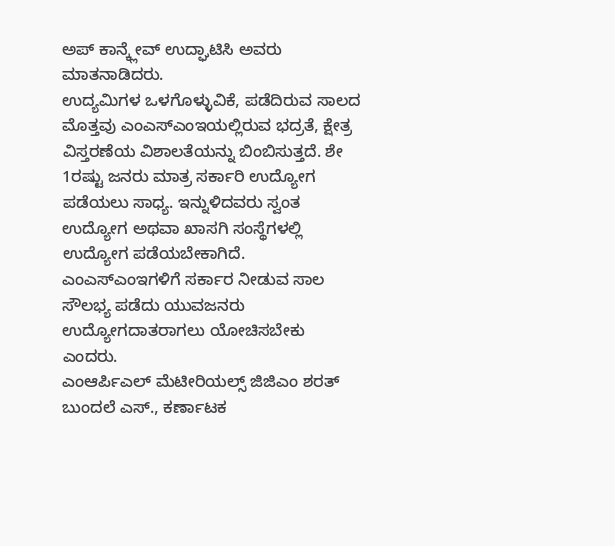ಅಪ್ ಕಾನ್ಕ್ಲೇವ್ ಉದ್ಘಾಟಿಸಿ ಅವರು ಮಾತನಾಡಿದರು.
ಉದ್ಯಮಿಗಳ ಒಳಗೊಳ್ಳುವಿಕೆ, ಪಡೆದಿರುವ ಸಾಲದ ಮೊತ್ತವು ಎಂಎಸ್ಎಂಇಯಲ್ಲಿರುವ ಭದ್ರತೆ, ಕ್ಷೇತ್ರ ವಿಸ್ತರಣೆಯ ವಿಶಾಲತೆಯನ್ನು ಬಿಂಬಿಸುತ್ತದೆ. ಶೇ 1ರಷ್ಟು ಜನರು ಮಾತ್ರ ಸರ್ಕಾರಿ ಉದ್ಯೋಗ ಪಡೆಯಲು ಸಾಧ್ಯ. ಇನ್ನುಳಿದವರು ಸ್ವಂತ ಉದ್ಯೋಗ ಅಥವಾ ಖಾಸಗಿ ಸಂಸ್ಥೆಗಳಲ್ಲಿ ಉದ್ಯೋಗ ಪಡೆಯಬೇಕಾಗಿದೆ. ಎಂಎಸ್ಎಂಇಗಳಿಗೆ ಸರ್ಕಾರ ನೀಡುವ ಸಾಲ ಸೌಲಭ್ಯ ಪಡೆದು ಯುವಜನರು ಉದ್ಯೋಗದಾತರಾಗಲು ಯೋಚಿಸಬೇಕು ಎಂದರು.
ಎಂಆರ್ಪಿಎಲ್ ಮೆಟೀರಿಯಲ್ಸ್ ಜಿಜಿಎಂ ಶರತ್ ಬುಂದಲೆ ಎಸ್., ಕರ್ಣಾಟಕ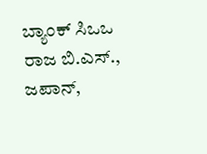ಬ್ಯಾಂಕ್ ಸಿಒಒ ರಾಜ ಬಿ.ಎಸ್., ಜಪಾನ್,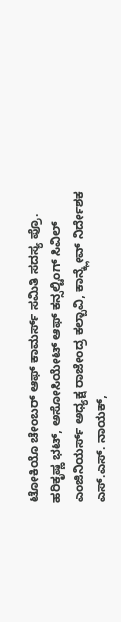ಟೋಕಿಯೊ ಚೇಂಬರ್ ಆಫ್ ಕಾಮರ್ಸ್ ಸಮಿತಿ ಸದಸ್ಯ ಪ್ರೊ. ಹರಿಕೃಷ್ಣ ಭಟ್, ಅಸೋಸಿಯೇಟ್ ಆಫ್ ಕನ್ಸಲ್ಟಿಂಗ್ ಸಿವಿಲ್ ಎಂಜಿನಿಯರ್ಸ್ ಅಧ್ಯಕ್ಷ ರಾಜೇಂದ್ರ ಕಲ್ಬಾವಿ, ಕಾನ್ಕ್ಲೇವ್ ನಿರ್ದೇಶಕ ಎಸ್.ಎಸ್. ನಾಯಕ್,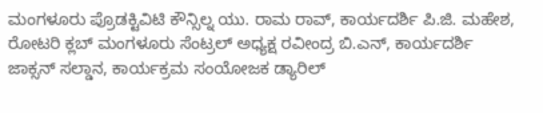ಮಂಗಳೂರು ಪ್ರೊಡಕ್ಟಿವಿಟಿ ಕೌನ್ಸಿಲ್ನ ಯು. ರಾಮ ರಾವ್, ಕಾರ್ಯದರ್ಶಿ ಪಿ.ಜಿ. ಮಹೇಶ, ರೋಟರಿ ಕ್ಲಬ್ ಮಂಗಳೂರು ಸೆಂಟ್ರಲ್ ಅಧ್ಯಕ್ಷ ರವೀಂದ್ರ ಬಿ.ಎನ್, ಕಾರ್ಯದರ್ಶಿ ಜಾಕ್ಸನ್ ಸಲ್ಡಾನ, ಕಾರ್ಯಕ್ರಮ ಸಂಯೋಜಕ ಡ್ಯಾರಿಲ್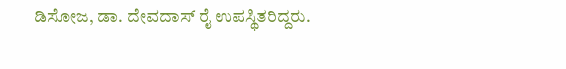ಡಿಸೋಜ, ಡಾ. ದೇವದಾಸ್ ರೈ ಉಪಸ್ಥಿತರಿದ್ದರು.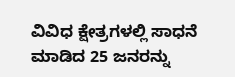ವಿವಿಧ ಕ್ಷೇತ್ರಗಳಲ್ಲಿ ಸಾಧನೆ ಮಾಡಿದ 25 ಜನರನ್ನು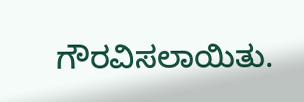ಗೌರವಿಸಲಾಯಿತು.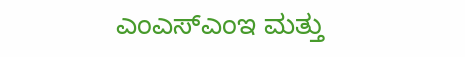ಎಂಎಸ್ಎಂಇ ಮತ್ತು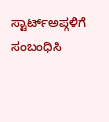ಸ್ಟಾರ್ಟ್ಅಪ್ಗಳಿಗೆ ಸಂಬಂಧಿಸಿ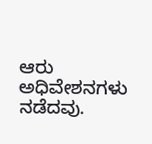ಆರು ಅಧಿವೇಶನಗಳು ನಡೆದವು.